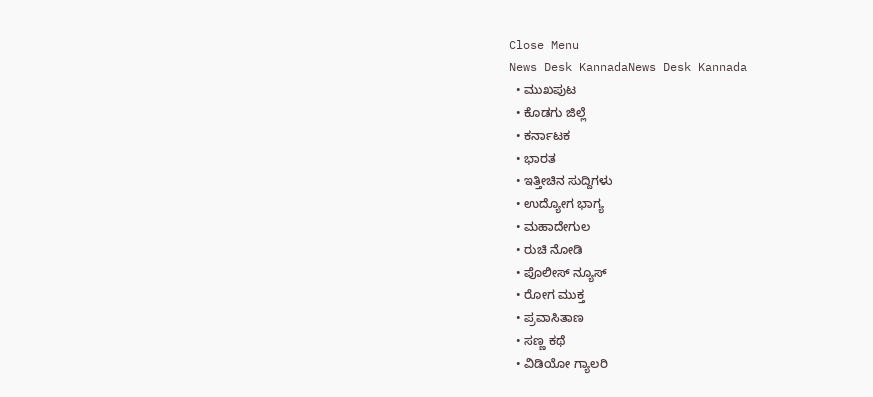Close Menu
News Desk KannadaNews Desk Kannada
  • ಮುಖಪುಟ
  • ಕೊಡಗು ಜಿಲ್ಲೆ
  • ಕರ್ನಾಟಕ
  • ಭಾರತ
  • ಇತ್ತೀಚಿನ ಸುದ್ದಿಗಳು
  • ಉದ್ಯೋಗ ಭಾಗ್ಯ
  • ಮಹಾದೇಗುಲ
  • ರುಚಿ ನೋಡಿ
  • ಪೊಲೀಸ್ ನ್ಯೂಸ್
  • ರೋಗ ಮುಕ್ತ
  • ಪ್ರವಾಸಿತಾಣ
  • ಸಣ್ಣ ಕಥೆ
  • ವಿಡಿಯೋ ಗ್ಯಾಲರಿ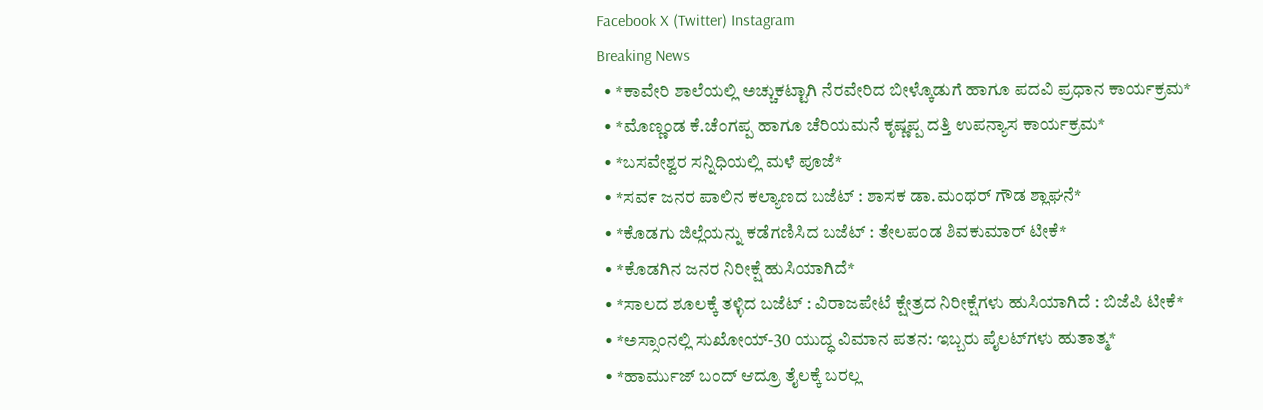Facebook X (Twitter) Instagram
Breaking News
  • *ಕಾವೇರಿ ಶಾಲೆಯಲ್ಲಿ ಅಚ್ಚುಕಟ್ಟಾಗಿ ನೆರವೇರಿದ ಬೀಳ್ಕೊಡುಗೆ ಹಾಗೂ ಪದವಿ ಪ್ರಧಾನ ಕಾರ್ಯಕ್ರಮ*
  • *ಮೊಣ್ಣಂಡ ಕೆ.ಚೆಂಗಪ್ಪ ಹಾಗೂ ಚೆರಿಯಮನೆ ಕೃಷ್ಣಪ್ಪ ದತ್ತಿ ಉಪನ್ಯಾಸ ಕಾರ್ಯಕ್ರಮ*
  • *ಬಸವೇಶ್ವರ ಸನ್ನಿಧಿಯಲ್ಲಿ ಮಳೆ ಪೂಜೆ*
  • *ಸವ೯ ಜನರ ಪಾಲಿನ ಕಲ್ಯಾಣದ ಬಜೆಟ್ : ಶಾಸಕ ಡಾ.ಮಂಥರ್ ಗೌಡ ಶ್ಲಾಘನೆ*
  • *ಕೊಡಗು ಜಿಲ್ಲೆಯನ್ನು ಕಡೆಗಣಿಸಿದ ಬಜೆಟ್ : ತೇಲಪಂಡ ಶಿವಕುಮಾರ್ ಟೀಕೆ*
  • *ಕೊಡಗಿನ ಜನರ ನಿರೀಕ್ಷೆ ಹುಸಿಯಾಗಿದೆ*
  • *ಸಾಲದ ಶೂಲಕ್ಕೆ ತಳ್ಳಿದ ಬಜೆಟ್ : ವಿರಾಜಪೇಟೆ ಕ್ಷೇತ್ರದ ನಿರೀಕ್ಷೆಗಳು ಹುಸಿಯಾಗಿದೆ : ಬಿಜೆಪಿ ಟೀಕೆ*
  • *ಅಸ್ಸಾಂನಲ್ಲಿ ಸುಖೋಯ್-30 ಯುದ್ಧ ವಿಮಾನ ಪತನ: ಇಬ್ಬರು ಪೈಲಟ್‌ಗಳು ಹುತಾತ್ಮ*
  • *ಹಾರ್ಮುಜ್ ಬಂದ್ ಆದ್ರೂ ತೈಲಕ್ಕೆ ಬರಲ್ಲ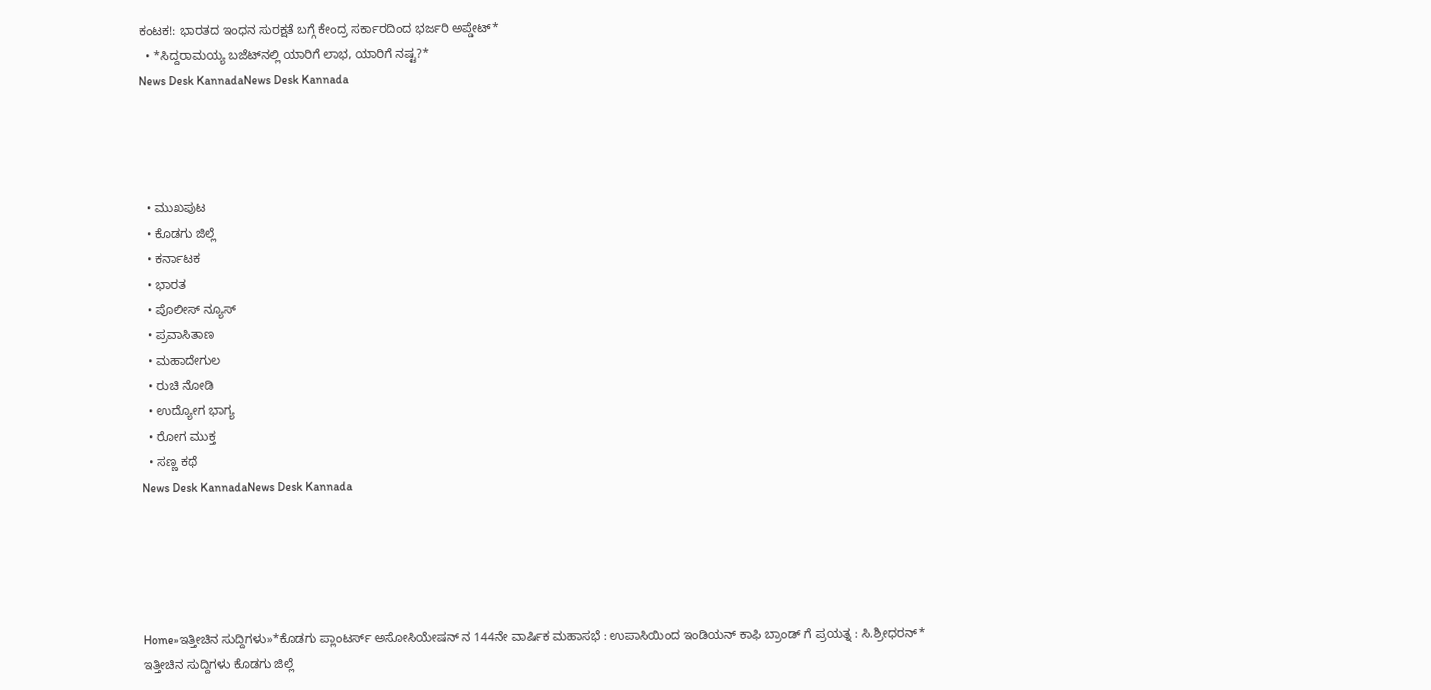ಕಂಟಕ!: ಭಾರತದ ಇಂಧನ ಸುರಕ್ಷತೆ ಬಗ್ಗೆ ಕೇಂದ್ರ ಸರ್ಕಾರದಿಂದ ಭರ್ಜರಿ ಅಪ್ಡೇಟ್*
  • *ಸಿದ್ದರಾಮಯ್ಯ ಬಜೆಟ್‌ನಲ್ಲಿ ಯಾರಿಗೆ ಲಾಭ, ಯಾರಿಗೆ ನಷ್ಟ?*
News Desk KannadaNews Desk Kannada




  • ಮುಖಪುಟ
  • ಕೊಡಗು ಜಿಲ್ಲೆ
  • ಕರ್ನಾಟಕ
  • ಭಾರತ
  • ಪೊಲೀಸ್ ನ್ಯೂಸ್
  • ಪ್ರವಾಸಿತಾಣ
  • ಮಹಾದೇಗುಲ
  • ರುಚಿ ನೋಡಿ
  • ಉದ್ಯೋಗ ಭಾಗ್ಯ
  • ರೋಗ ಮುಕ್ತ
  • ಸಣ್ಣ ಕಥೆ
News Desk KannadaNews Desk Kannada





Home»ಇತ್ತೀಚಿನ ಸುದ್ದಿಗಳು»*ಕೊಡಗು ಪ್ಲಾಂಟರ್ಸ್ ಅಸೋಸಿಯೇಷನ್ ನ 144ನೇ ವಾರ್ಷಿಕ ಮಹಾಸಭೆ : ಉಪಾಸಿಯಿಂದ ಇಂಡಿಯನ್ ಕಾಫಿ ಬ್ರಾಂಡ್ ಗೆ ಪ್ರಯತ್ನ : ಸಿ.ಶ್ರೀಧರನ್*
ಇತ್ತೀಚಿನ ಸುದ್ದಿಗಳು ಕೊಡಗು ಜಿಲ್ಲೆ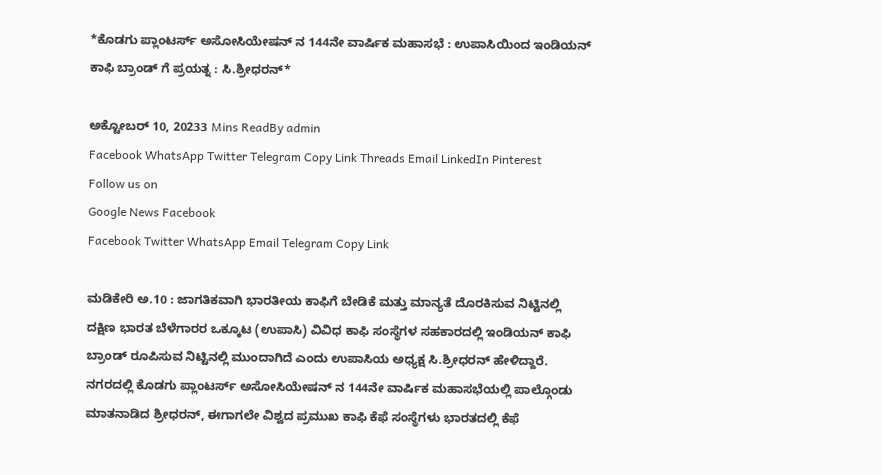*ಕೊಡಗು ಪ್ಲಾಂಟರ್ಸ್ ಅಸೋಸಿಯೇಷನ್ ನ 144ನೇ ವಾರ್ಷಿಕ ಮಹಾಸಭೆ : ಉಪಾಸಿಯಿಂದ ಇಂಡಿಯನ್ ಕಾಫಿ ಬ್ರಾಂಡ್ ಗೆ ಪ್ರಯತ್ನ : ಸಿ.ಶ್ರೀಧರನ್*

ಅಕ್ಟೋಬರ್ 10, 20233 Mins ReadBy admin
Facebook WhatsApp Twitter Telegram Copy Link Threads Email LinkedIn Pinterest
Follow us on
Google News Facebook
Facebook Twitter WhatsApp Email Telegram Copy Link

ಮಡಿಕೇರಿ ಅ.10 : ಜಾಗತಿಕವಾಗಿ ಭಾರತೀಯ ಕಾಫಿಗೆ ಬೇಡಿಕೆ ಮತ್ತು ಮಾನ್ಯತೆ ದೊರಕಿಸುವ ನಿಟ್ಟಿನಲ್ಲಿ ದಕ್ಷಿಣ ಭಾರತ ಬೆಳೆಗಾರರ ಒಕ್ಕೂಟ (ಉಪಾಸಿ) ವಿವಿಧ ಕಾಫಿ ಸಂಸ್ಥೆಗಳ ಸಹಕಾರದಲ್ಲಿ ಇಂಡಿಯನ್ ಕಾಫಿ ಬ್ರಾಂಡ್ ರೂಪಿಸುವ ನಿಟ್ಟಿನಲ್ಲಿ ಮುಂದಾಗಿದೆ ಎಂದು ಉಪಾಸಿಯ ಅಧ್ಯಕ್ಷ ಸಿ.ಶ್ರೀಧರನ್ ಹೇಳಿದ್ದಾರೆ.
ನಗರದಲ್ಲಿ ಕೊಡಗು ಪ್ಲಾಂಟರ್ಸ್ ಅಸೋಸಿಯೇಷನ್ ನ 144ನೇ ವಾರ್ಷಿಕ ಮಹಾಸಭೆಯಲ್ಲಿ ಪಾಲ್ಗೊಂಡು ಮಾತನಾಡಿದ ಶ್ರೀಧರನ್, ಈಗಾಗಲೇ ವಿಶ್ವದ ಪ್ರಮುಖ ಕಾಫಿ ಕೆಫೆ ಸಂಸ್ಥೆಗಳು ಭಾರತದಲ್ಲಿ ಕೆಫೆ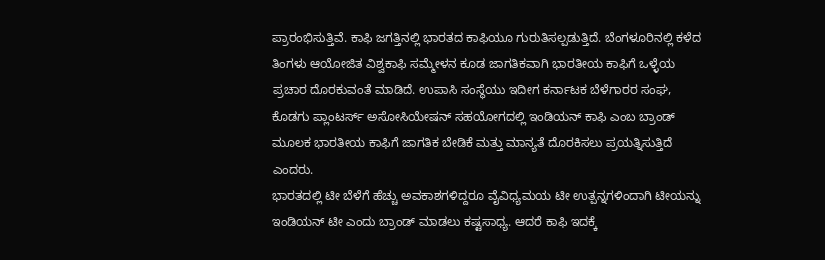ಪ್ರಾರಂಭಿಸುತ್ತಿವೆ. ಕಾಫಿ ಜಗತ್ತಿನಲ್ಲಿ ಭಾರತದ ಕಾಫಿಯೂ ಗುರುತಿಸಲ್ಪಡುತ್ತಿದೆ. ಬೆಂಗಳೂರಿನಲ್ಲಿ ಕಳೆದ ತಿಂಗಳು ಆಯೋಜಿತ ವಿಶ್ವಕಾಫಿ ಸಮ್ಮೇಳನ ಕೂಡ ಜಾಗತಿಕವಾಗಿ ಭಾರತೀಯ ಕಾಫಿಗೆ ಒಳ್ಳೆಯ ಪ್ರಚಾರ ದೊರಕುವಂತೆ ಮಾಡಿದೆ. ಉಪಾಸಿ ಸಂಸ್ಥೆಯು ಇದೀಗ ಕರ್ನಾಟಕ ಬೆಳೆಗಾರರ ಸಂಘ, ಕೊಡಗು ಪ್ಲಾಂಟರ್ಸ್ ಅಸೋಸಿಯೇಷನ್ ಸಹಯೋಗದಲ್ಲಿ ಇಂಡಿಯನ್ ಕಾಫಿ ಎಂಬ ಬ್ರಾಂಡ್ ಮೂಲಕ ಭಾರತೀಯ ಕಾಫಿಗೆ ಜಾಗತಿಕ ಬೇಡಿಕೆ ಮತ್ತು ಮಾನ್ಯತೆ ದೊರಕಿಸಲು ಪ್ರಯತ್ನಿಸುತ್ತಿದೆ ಎಂದರು.
ಭಾರತದಲ್ಲಿ ಟೀ ಬೆಳೆಗೆ ಹೆಚ್ಚು ಅವಕಾಶಗಳಿದ್ದರೂ ವೈವಿಧ್ಯಮಯ ಟೀ ಉತ್ಪನ್ನಗಳಿಂದಾಗಿ ಟೀಯನ್ನು ಇಂಡಿಯನ್ ಟೀ ಎಂದು ಬ್ರಾಂಡ್ ಮಾಡಲು ಕಷ್ಟಸಾಧ್ಯ. ಆದರೆ ಕಾಫಿ ಇದಕ್ಕೆ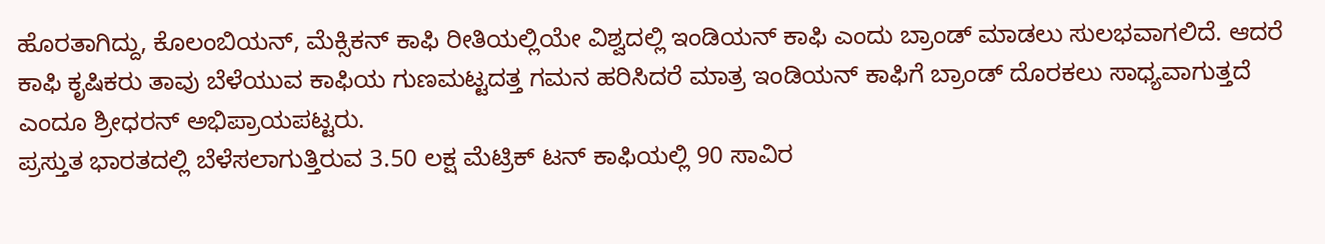ಹೊರತಾಗಿದ್ದು, ಕೊಲಂಬಿಯನ್, ಮೆಕ್ಸಿಕನ್ ಕಾಫಿ ರೀತಿಯಲ್ಲಿಯೇ ವಿಶ್ವದಲ್ಲಿ ಇಂಡಿಯನ್ ಕಾಫಿ ಎಂದು ಬ್ರಾಂಡ್ ಮಾಡಲು ಸುಲಭವಾಗಲಿದೆ. ಆದರೆ ಕಾಫಿ ಕೃಷಿಕರು ತಾವು ಬೆಳೆಯುವ ಕಾಫಿಯ ಗುಣಮಟ್ಟದತ್ತ ಗಮನ ಹರಿಸಿದರೆ ಮಾತ್ರ ಇಂಡಿಯನ್ ಕಾಫಿಗೆ ಬ್ರಾಂಡ್ ದೊರಕಲು ಸಾಧ್ಯವಾಗುತ್ತದೆ ಎಂದೂ ಶ್ರೀಧರನ್ ಅಭಿಪ್ರಾಯಪಟ್ಟರು.
ಪ್ರಸ್ತುತ ಭಾರತದಲ್ಲಿ ಬೆಳೆಸಲಾಗುತ್ತಿರುವ 3.50 ಲಕ್ಷ ಮೆಟ್ರಿಕ್ ಟನ್ ಕಾಫಿಯಲ್ಲಿ 90 ಸಾವಿರ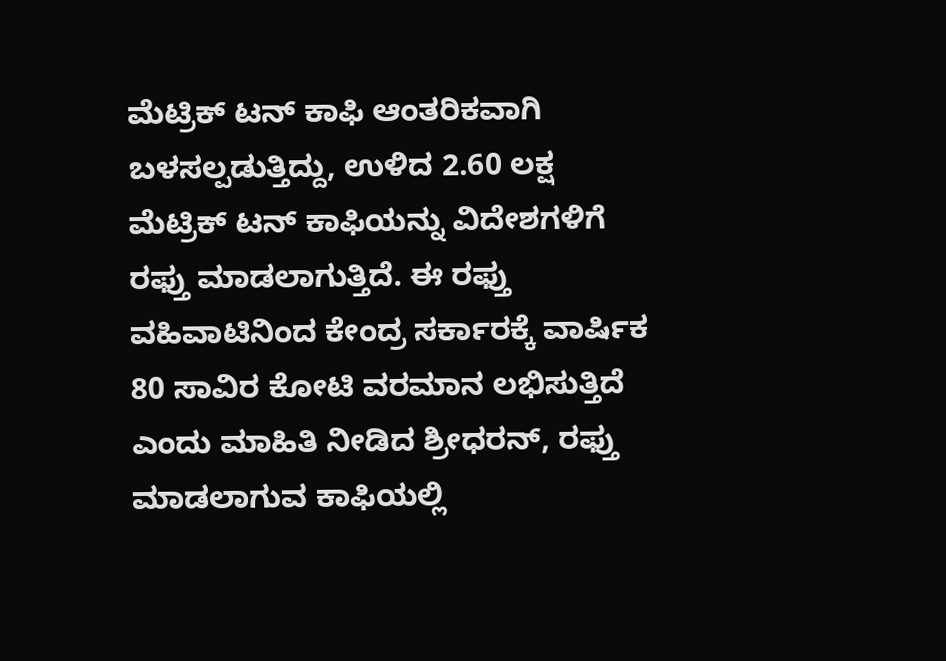ಮೆಟ್ರಿಕ್ ಟನ್ ಕಾಫಿ ಆಂತರಿಕವಾಗಿ ಬಳಸಲ್ಪಡುತ್ತಿದ್ದು, ಉಳಿದ 2.60 ಲಕ್ಷ ಮೆಟ್ರಿಕ್ ಟನ್ ಕಾಫಿಯನ್ನು ವಿದೇಶಗಳಿಗೆ ರಫ್ತು ಮಾಡಲಾಗುತ್ತಿದೆ. ಈ ರಫ್ತು ವಹಿವಾಟಿನಿಂದ ಕೇಂದ್ರ ಸರ್ಕಾರಕ್ಕೆ ವಾರ್ಷಿಕ 80 ಸಾವಿರ ಕೋಟಿ ವರಮಾನ ಲಭಿಸುತ್ತಿದೆ ಎಂದು ಮಾಹಿತಿ ನೀಡಿದ ಶ್ರೀಧರನ್, ರಫ್ತು ಮಾಡಲಾಗುವ ಕಾಫಿಯಲ್ಲಿ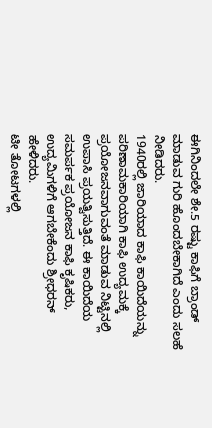ಈಗಿನಿಂದಲೇ ಶೇ.5 ರಷ್ಟು ಕಾಫಿಗೆ ಬ್ರಾಂಡ್ ಮಾಡುವ ಗುರಿ ಹೊಂದಬೇಕಾಗಿದೆ ಎಂದು ಸಲಹೆ ನೀಡಿದರು.
1940ರಲ್ಲಿ ಜಾರಿಯಾದ ಕಾಫಿ ಕಾಯಿದೆಯನ್ನು ಪರಿಣಾಮಕಾರಿಯಾಗಿ ಕಾಫಿ ಉದ್ಯಮಕ್ಕೆ ಪ್ರಯೋಜನವಾಗುವಂತೆ ಮಾಡುವ ನಿಟ್ಟಿನಲ್ಲಿ ಉಪಾಸಿ ಪ್ರಯತ್ವಿಸುತ್ತಿದೆ. ಈ ಕಾಯಿದೆಯ ಸಮರ್ಪಕ ಪ್ರಯೋಜನ ಕಾಫಿ ಕೃಷಿಕರು, ಉದ್ಯಮಿಗಳಿಗೆ ಆಗಬೇಕೆಂದು ಶ್ರೀಧರನ್ ಹೇಳಿದರು.
ಟೀ ತೋಟಗಳಲ್ಲಿ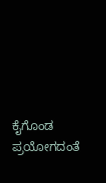ಕೈಗೊಂಡ ಪ್ರಯೋಗದಂತೆ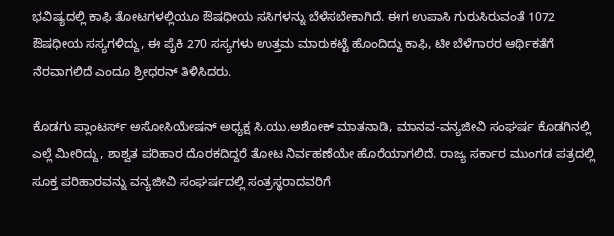ಭವಿಷ್ಯದಲ್ಲಿ ಕಾಫಿ ತೋಟಗಳಲ್ಲಿಯೂ ಔಷಧೀಯ ಸಸಿಗಳನ್ನು ಬೆಳೆಸಬೇಕಾಗಿದೆ. ಈಗ ಉಪಾಸಿ ಗುರುಸಿರುವಂತೆ 1072 ಔಷಧೀಯ ಸಸ್ಯಗಳಿದ್ದು, ಈ ಪೈಕಿ 270 ಸಸ್ಯಗಳು ಉತ್ತಮ ಮಾರುಕಟ್ಟೆ ಹೊಂದಿದ್ದು ಕಾಫಿ, ಟೀ ಬೆಳೆಗಾರರ ಆರ್ಥಿಕತೆಗೆ ನೆರವಾಗಲಿದೆ ಎಂದೂ ಶ್ರೀಧರನ್ ತಿಳಿಸಿದರು.

ಕೊಡಗು ಪ್ಲಾಂಟರ್ಸ್ ಅಸೋಸಿಯೇಷನ್ ಅಧ್ಯಕ್ಷ ಸಿ.ಯು.ಅಶೋಕ್ ಮಾತನಾಡಿ, ಮಾನವ-ವನ್ಯಜೀವಿ ಸಂಘರ್ಷ ಕೊಡಗಿನಲ್ಲಿ ಎಲ್ಲೆ ಮೀರಿದ್ದು, ಶಾಶ್ವತ ಪರಿಹಾರ ದೊರಕದಿದ್ದರೆ ತೋಟ ನಿರ್ವಹಣೆಯೇ ಹೊರೆಯಾಗಲಿದೆ. ರಾಜ್ಯ ಸರ್ಕಾರ ಮುಂಗಡ ಪತ್ರದಲ್ಲಿ ಸೂಕ್ತ ಪರಿಹಾರವನ್ನು ವನ್ಯಜೀವಿ ಸಂಘರ್ಷದಲ್ಲಿ ಸಂತ್ರಸ್ಥರಾದವರಿಗೆ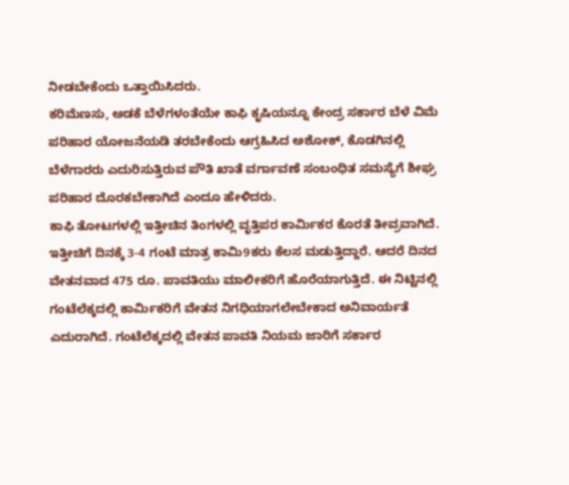ನೀಡಬೇಕೆಂದು ಒತ್ತಾಯಿಸಿದರು.
ಕರಿಮೆಣಸು, ಅಡಕೆ ಬೆಳೆಗಳಂತೆಯೇ ಕಾಫಿ ಕೃಷಿಯನ್ನೂ ಕೇಂದ್ರ ಸರ್ಕಾರ ಬೆಳೆ ವಿಮೆ ಪರಿಹಾರ ಯೋಜನೆಯಡಿ ತರಬೇಕೆಂದು ಆಗ್ರಹಿಸಿದ ಅಶೋಕ್, ಕೊಡಗಿನಲ್ಲಿ ಬೆಳೆಗಾರರು ಎದುರಿಸುತ್ತಿರುವ ಪೌತಿ ಖಾತೆ ವರ್ಗಾವಣೆ ಸಂಬಂಧಿತ ಸಮಸ್ಯೆಗೆ ಶೀಘ್ರ ಪರಿಹಾರ ದೊರಕಬೇಕಾಗಿದೆ ಎಂದೂ ಹೇಳಿದರು.
ಕಾಫಿ ತೋಟಗಳಲ್ಲಿ ಇತ್ತೀಚಿನ ತಿಂಗಳಲ್ಲಿ ವೃತ್ತಿಪರ ಕಾರ್ಮಿಕರ ಕೊರತೆ ತೀವ್ರವಾಗಿದೆ. ಇತ್ತೀಚಿಗೆ ದಿನಕ್ಕೆ 3-4 ಗಂಟೆ ಮಾತ್ರ ಕಾಮಿ9ಕರು ಕೆಲಸ ಮಡುತ್ತಿದ್ದಾರೆ. ಆದರೆ ದಿನದ ವೇತನವಾದ 475 ರೂ. ಪಾವತಿಯು ಮಾಲೀಕರಿಗೆ ಹೊರೆಯಾಗುತ್ತಿದೆ. ಈ ನಿಟ್ಟಿನಲ್ಲಿ ಗಂಟೆಲೆಕ್ಕದಲ್ಲಿ ಕಾರ್ಮಿಕರಿಗೆ ವೇತನ ನಿಗಧಿಯಾಗಲೇಬೇಕಾದ ಅನಿವಾರ್ಯತೆ ಎದುರಾಗಿದೆ. ಗಂಟೆಲೆಕ್ಕದಲ್ಲಿ ವೇತನ ಪಾವತಿ ನಿಯಮ ಜಾರಿಗೆ ಸರ್ಕಾರ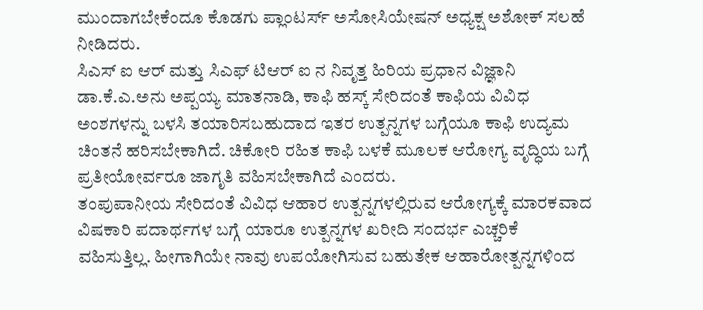ಮುಂದಾಗಬೇಕೆಂದೂ ಕೊಡಗು ಪ್ಲಾಂಟರ್ಸ್ ಅಸೋಸಿಯೇಷನ್ ಅಧ್ಯಕ್ಷ ಅಶೋಕ್ ಸಲಹೆ ನೀಡಿದರು.
ಸಿಎಸ್ ಐ ಆರ್ ಮತ್ತು ಸಿಎಫ್ ಟಿಆರ್ ಐ ನ ನಿವೃತ್ತ ಹಿರಿಯ ಪ್ರಧಾನ ವಿಜ್ಞಾನಿ ಡಾ.ಕೆ.ಎ.ಅನು ಅಪ್ಪಯ್ಯ ಮಾತನಾಡಿ, ಕಾಫಿ ಹಸ್ಕ್ ಸೇರಿದಂತೆ ಕಾಫಿಯ ವಿವಿಧ ಅಂಶಗಳನ್ನು ಬಳಸಿ ತಯಾರಿಸಬಹುದಾದ ಇತರ ಉತ್ಪನ್ನಗಳ ಬಗ್ಗೆಯೂ ಕಾಫಿ ಉದ್ಯಮ ಚಿಂತನೆ ಹರಿಸಬೇಕಾಗಿದೆ. ಚಿಕೋರಿ ರಹಿತ ಕಾಫಿ ಬಳಕೆ ಮೂಲಕ ಆರೋಗ್ಯ ವೃದ್ಧಿಯ ಬಗ್ಗೆ ಪ್ರತೀಯೋರ್ವರೂ ಜಾಗೃತಿ ವಹಿಸಬೇಕಾಗಿದೆ ಎಂದರು.
ತಂಪುಪಾನೀಯ ಸೇರಿದಂತೆ ವಿವಿಧ ಆಹಾರ ಉತ್ಪನ್ನಗಳಲ್ಲಿರುವ ಆರೋಗ್ಯಕ್ಕೆ ಮಾರಕವಾದ ವಿಷಕಾರಿ ಪದಾರ್ಥಗಳ ಬಗ್ಗೆ ಯಾರೂ ಉತ್ಪನ್ನಗಳ ಖರೀದಿ ಸಂದರ್ಭ ಎಚ್ಚರಿಕೆ ವಹಿಸುತ್ತಿಲ್ಲ. ಹೀಗಾಗಿಯೇ ನಾವು ಉಪಯೋಗಿಸುವ ಬಹುತೇಕ ಆಹಾರೋತ್ಪನ್ನಗಳಿಂದ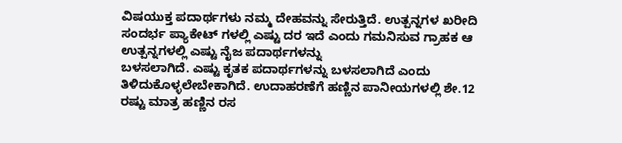ವಿಷಯುಕ್ತ ಪದಾರ್ಥಗಳು ನಮ್ಮ ದೇಹವನ್ನು ಸೇರುತ್ತಿದೆ. ಉತ್ಪನ್ನಗಳ ಖರೀದಿ ಸಂದರ್ಭ ಪ್ಯಾಕೇಟ್ ಗಳಲ್ಲಿ ಎಷ್ಟು ದರ ಇದೆ ಎಂದು ಗಮನಿಸುವ ಗ್ರಾಹಕ ಆ ಉತ್ಪನ್ನಗಳಲ್ಲಿ ಎಷ್ಟು ನೈಜ ಪದಾರ್ಥಗಳನ್ನು
ಬಳಸಲಾಗಿದೆ. ಎಷ್ಟು ಕೃತಕ ಪದಾರ್ಥಗಳನ್ನು ಬಳಸಲಾಗಿದೆ ಎಂದು ತಿಳಿದುಕೊಳ್ಳಲೇಬೇಕಾಗಿದೆ. ಉದಾಹರಣೆಗೆ ಹಣ್ಣಿನ ಪಾನೀಯಗಳಲ್ಲಿ ಶೇ.12 ರಷ್ಟು ಮಾತ್ರ ಹಣ್ಣಿನ ರಸ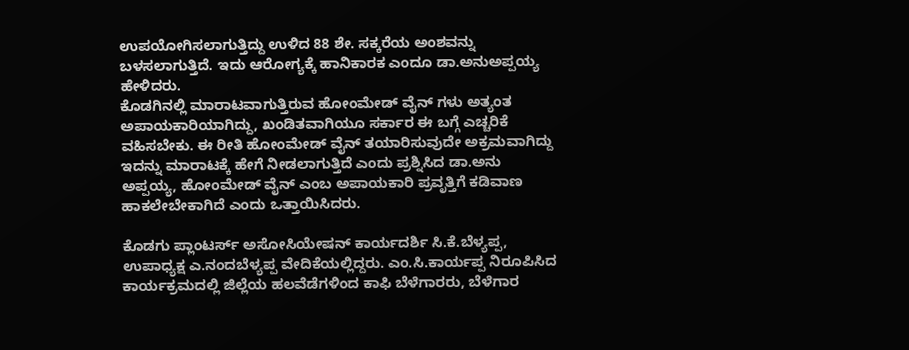ಉಪಯೋಗಿಸಲಾಗುತ್ತಿದ್ದು ಉಳಿದ 88 ಶೇ. ಸಕ್ಕರೆಯ ಅಂಶವನ್ನು ಬಳಸಲಾಗುತ್ತಿದೆ. ಇದು ಆರೋಗ್ಯಕ್ಕೆ ಹಾನಿಕಾರಕ ಎಂದೂ ಡಾ.ಅನುಅಪ್ಪಯ್ಯ ಹೇಳಿದರು.
ಕೊಡಗಿನಲ್ಲಿ ಮಾರಾಟವಾಗುತ್ತಿರುವ ಹೋಂಮೇಡ್ ವೈನ್ ಗಳು ಅತ್ಯಂತ ಅಪಾಯಕಾರಿಯಾಗಿದ್ದು, ಖಂಡಿತವಾಗಿಯೂ ಸರ್ಕಾರ ಈ ಬಗ್ಗೆ ಎಚ್ಚರಿಕೆ ವಹಿಸಬೇಕು. ಈ ರೀತಿ ಹೋಂಮೇಡ್ ವೈನ್ ತಯಾರಿಸುವುದೇ ಅಕ್ರಮವಾಗಿದ್ದು ಇದನ್ನು ಮಾರಾಟಕ್ಕೆ ಹೇಗೆ ನೀಡಲಾಗುತ್ತಿದೆ ಎಂದು ಪ್ರಶ್ನಿಸಿದ ಡಾ.ಅನು ಅಪ್ಪಯ್ಯ, ಹೋಂಮೇಡ್ ವೈನ್ ಎಂಬ ಅಪಾಯಕಾರಿ ಪ್ರವೃತ್ತಿಗೆ ಕಡಿವಾಣ ಹಾಕಲೇಬೇಕಾಗಿದೆ ಎಂದು ಒತ್ತಾಯಿಸಿದರು.

ಕೊಡಗು ಪ್ಲಾಂಟರ್ಸ್ ಅಸೋಸಿಯೇಷನ್ ಕಾರ್ಯದರ್ಶಿ ಸಿ.ಕೆ.ಬೆಳ್ಯಪ್ಪ, ಉಪಾಧ್ಯಕ್ಷ ಎ.ನಂದಬೆಳ್ಯಪ್ಪ ವೇದಿಕೆಯಲ್ಲಿದ್ದರು. ಎಂ.ಸಿ.ಕಾರ್ಯಪ್ಪ ನಿರೂಪಿಸಿದ ಕಾರ್ಯಕ್ರಮದಲ್ಲಿ ಜಿಲ್ಲೆಯ ಹಲವೆಡೆಗಳಿಂದ ಕಾಫಿ ಬೆಳೆಗಾರರು, ಬೆಳೆಗಾರ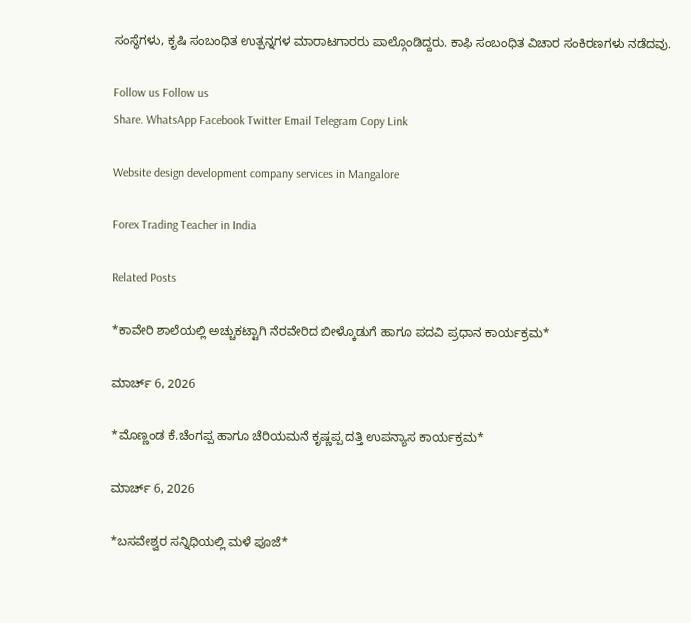ಸಂಸ್ಥೆಗಳು, ಕೃಷಿ ಸಂಬಂಧಿತ ಉತ್ಪನ್ನಗಳ ಮಾರಾಟಗಾರರು ಪಾಲ್ಗೊಂಡಿದ್ದರು. ಕಾಫಿ ಸಂಬಂಧಿತ ವಿಚಾರ ಸಂಕಿರಣಗಳು ನಡೆದವು.

Follow us Follow us
Share. WhatsApp Facebook Twitter Email Telegram Copy Link

Website design development company services in Mangalore

Forex Trading Teacher in India

Related Posts

*ಕಾವೇರಿ ಶಾಲೆಯಲ್ಲಿ ಅಚ್ಚುಕಟ್ಟಾಗಿ ನೆರವೇರಿದ ಬೀಳ್ಕೊಡುಗೆ ಹಾಗೂ ಪದವಿ ಪ್ರಧಾನ ಕಾರ್ಯಕ್ರಮ*

ಮಾರ್ಚ್ 6, 2026

*ಮೊಣ್ಣಂಡ ಕೆ.ಚೆಂಗಪ್ಪ ಹಾಗೂ ಚೆರಿಯಮನೆ ಕೃಷ್ಣಪ್ಪ ದತ್ತಿ ಉಪನ್ಯಾಸ ಕಾರ್ಯಕ್ರಮ*

ಮಾರ್ಚ್ 6, 2026

*ಬಸವೇಶ್ವರ ಸನ್ನಿಧಿಯಲ್ಲಿ ಮಳೆ ಪೂಜೆ*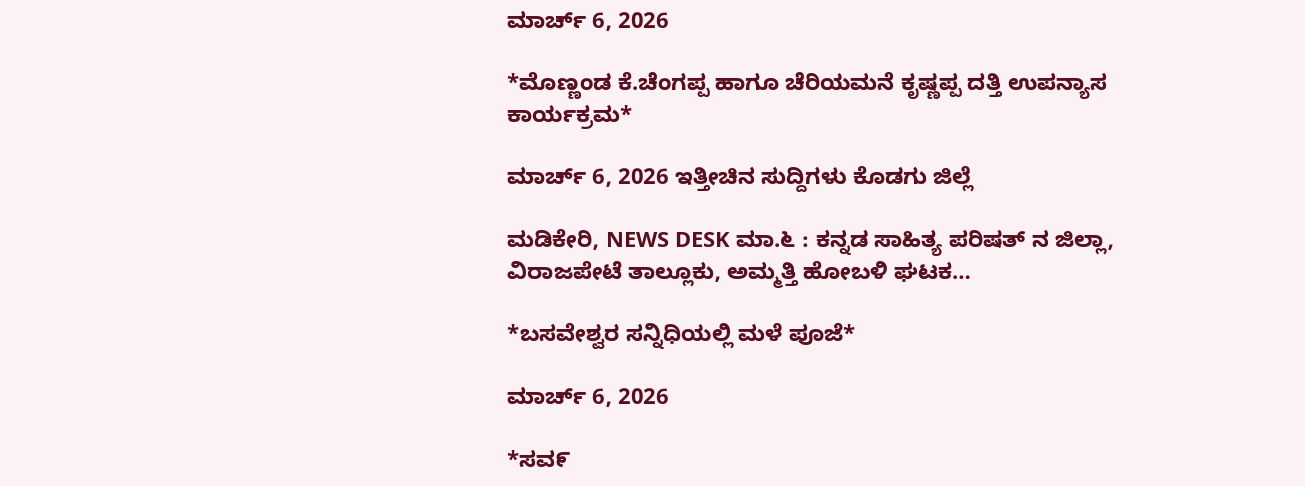ಮಾರ್ಚ್ 6, 2026

*ಮೊಣ್ಣಂಡ ಕೆ.ಚೆಂಗಪ್ಪ ಹಾಗೂ ಚೆರಿಯಮನೆ ಕೃಷ್ಣಪ್ಪ ದತ್ತಿ ಉಪನ್ಯಾಸ ಕಾರ್ಯಕ್ರಮ*

ಮಾರ್ಚ್ 6, 2026 ಇತ್ತೀಚಿನ ಸುದ್ದಿಗಳು ಕೊಡಗು ಜಿಲ್ಲೆ

ಮಡಿಕೇರಿ, NEWS DESK ಮಾ.೬ : ಕನ್ನಡ ಸಾಹಿತ್ಯ ಪರಿಷತ್ ನ ಜಿಲ್ಲಾ, ವಿರಾಜಪೇಟೆ ತಾಲ್ಲೂಕು, ಅಮ್ಮತ್ತಿ ಹೋಬಳಿ ಘಟಕ…

*ಬಸವೇಶ್ವರ ಸನ್ನಿಧಿಯಲ್ಲಿ ಮಳೆ ಪೂಜೆ*

ಮಾರ್ಚ್ 6, 2026

*ಸವ೯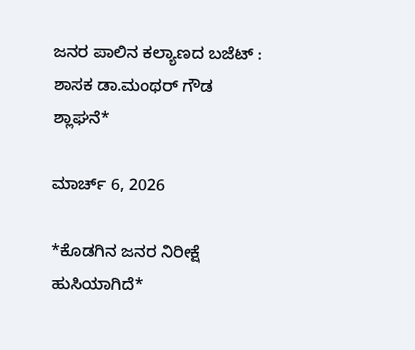ಜನರ ಪಾಲಿನ ಕಲ್ಯಾಣದ ಬಜೆಟ್ : ಶಾಸಕ ಡಾ.ಮಂಥರ್ ಗೌಡ ಶ್ಲಾಘನೆ*

ಮಾರ್ಚ್ 6, 2026

*ಕೊಡಗಿನ ಜನರ ನಿರೀಕ್ಷೆ ಹುಸಿಯಾಗಿದೆ*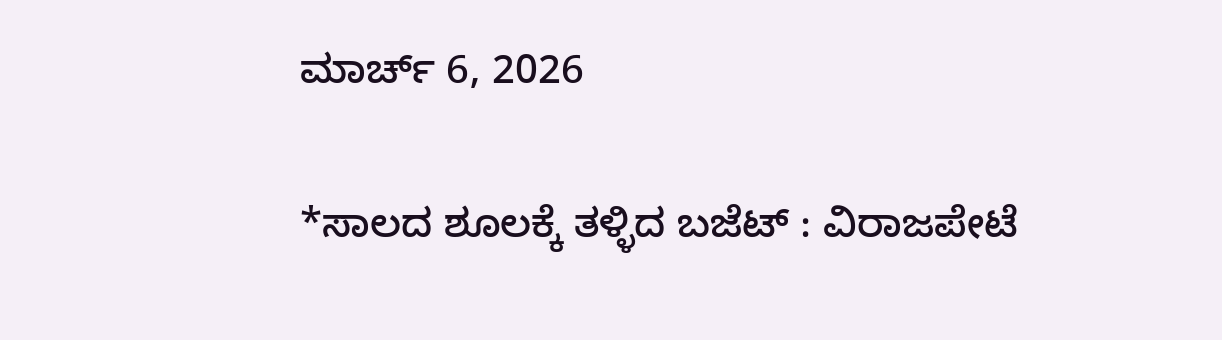ಮಾರ್ಚ್ 6, 2026

*ಸಾಲದ ಶೂಲಕ್ಕೆ ತಳ್ಳಿದ ಬಜೆಟ್ : ವಿರಾಜಪೇಟೆ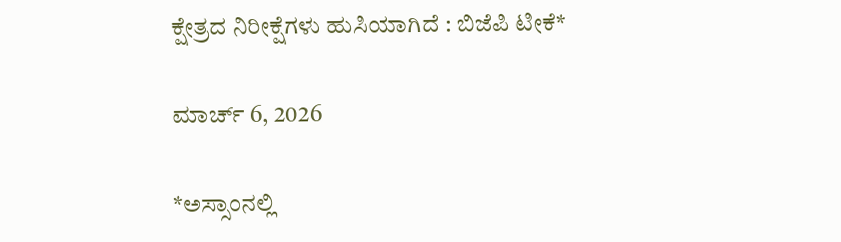ಕ್ಷೇತ್ರದ ನಿರೀಕ್ಷೆಗಳು ಹುಸಿಯಾಗಿದೆ : ಬಿಜೆಪಿ ಟೀಕೆ*

ಮಾರ್ಚ್ 6, 2026

*ಅಸ್ಸಾಂನಲ್ಲಿ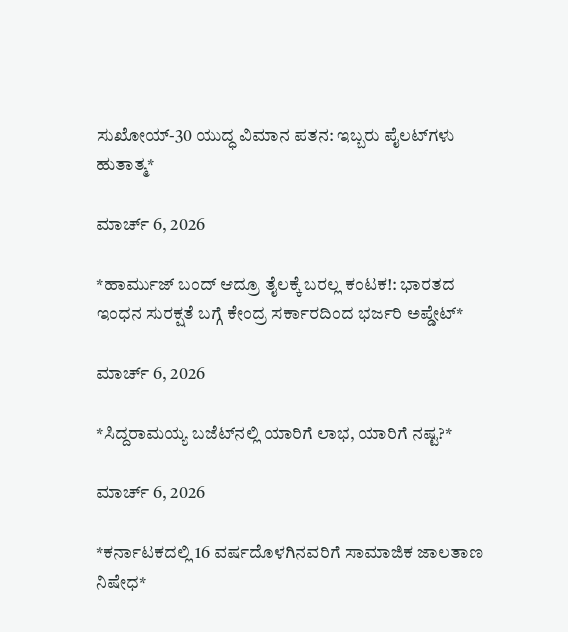ಸುಖೋಯ್-30 ಯುದ್ಧ ವಿಮಾನ ಪತನ: ಇಬ್ಬರು ಪೈಲಟ್‌ಗಳು ಹುತಾತ್ಮ*

ಮಾರ್ಚ್ 6, 2026

*ಹಾರ್ಮುಜ್ ಬಂದ್ ಆದ್ರೂ ತೈಲಕ್ಕೆ ಬರಲ್ಲ ಕಂಟಕ!: ಭಾರತದ ಇಂಧನ ಸುರಕ್ಷತೆ ಬಗ್ಗೆ ಕೇಂದ್ರ ಸರ್ಕಾರದಿಂದ ಭರ್ಜರಿ ಅಪ್ಡೇಟ್*

ಮಾರ್ಚ್ 6, 2026

*ಸಿದ್ದರಾಮಯ್ಯ ಬಜೆಟ್‌ನಲ್ಲಿ ಯಾರಿಗೆ ಲಾಭ, ಯಾರಿಗೆ ನಷ್ಟ?*

ಮಾರ್ಚ್ 6, 2026

*ಕರ್ನಾಟಕದಲ್ಲಿ 16 ವರ್ಷದೊಳಗಿನವರಿಗೆ ಸಾಮಾಜಿಕ ಜಾಲತಾಣ ನಿಷೇಧ*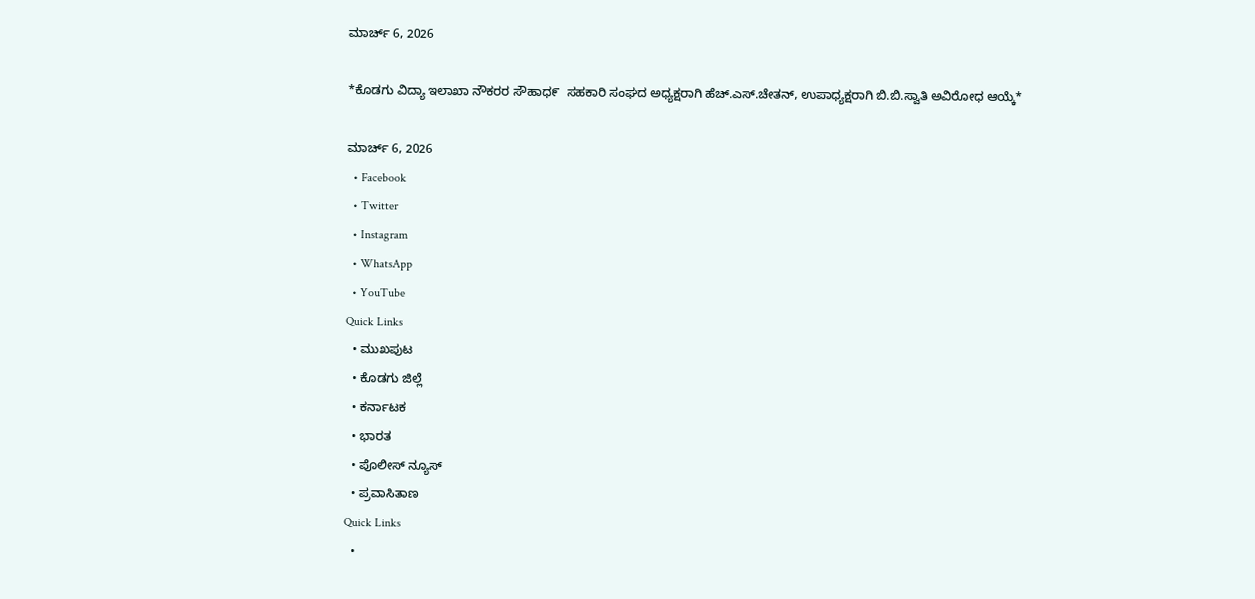ಮಾರ್ಚ್ 6, 2026

*ಕೊಡಗು ವಿದ್ಯಾ ಇಲಾಖಾ ನೌಕರರ ಸೌಹಾಧ೯  ಸಹಕಾರಿ ಸಂಘದ ಅಧ್ಯಕ್ಷರಾಗಿ ಹೆಚ್.ಎಸ್.ಚೇತನ್, ಉಪಾಧ್ಯಕ್ಷರಾಗಿ ಬಿ.ಬಿ.ಸ್ವಾತಿ ಅವಿರೋಧ ಆಯ್ಕೆ*

ಮಾರ್ಚ್ 6, 2026
  • Facebook
  • Twitter
  • Instagram
  • WhatsApp
  • YouTube
Quick Links
  • ಮುಖಪುಟ
  • ಕೊಡಗು ಜಿಲ್ಲೆ
  • ಕರ್ನಾಟಕ
  • ಭಾರತ
  • ಪೊಲೀಸ್ ನ್ಯೂಸ್
  • ಪ್ರವಾಸಿತಾಣ
Quick Links
  •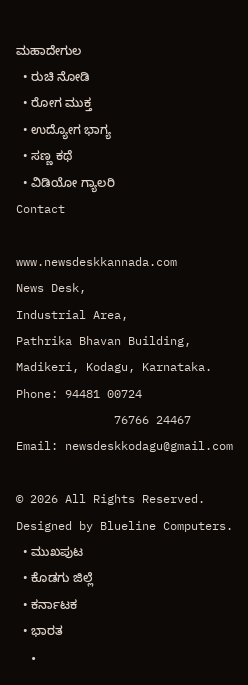ಮಹಾದೇಗುಲ
  • ರುಚಿ ನೋಡಿ
  • ರೋಗ ಮುಕ್ತ
  • ಉದ್ಯೋಗ ಭಾಗ್ಯ
  • ಸಣ್ಣ ಕಥೆ
  • ವಿಡಿಯೋ ಗ್ಯಾಲರಿ
Contact

www.newsdeskkannada.com
News Desk,
Industrial Area,
Pathrika Bhavan Building,
Madikeri, Kodagu, Karnataka.
Phone: 94481 00724
              76766 24467
Email: newsdeskkodagu@gmail.com

© 2026 All Rights Reserved. Designed by Blueline Computers.
  • ಮುಖಪುಟ
  • ಕೊಡಗು ಜಿಲ್ಲೆ
  • ಕರ್ನಾಟಕ
  • ಭಾರತ
  •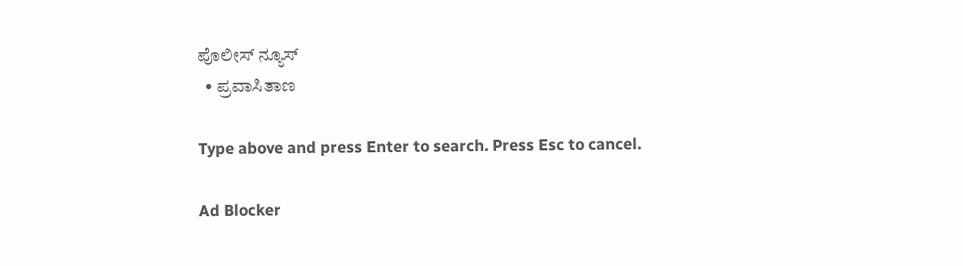ಪೊಲೀಸ್ ನ್ಯೂಸ್
  • ಪ್ರವಾಸಿತಾಣ

Type above and press Enter to search. Press Esc to cancel.

Ad Blocker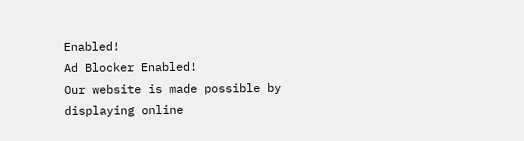Enabled!
Ad Blocker Enabled!
Our website is made possible by displaying online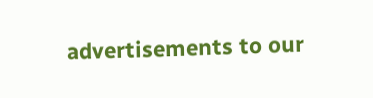advertisements to our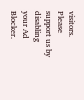visitors. Please support us by disabling your Ad Blocker.